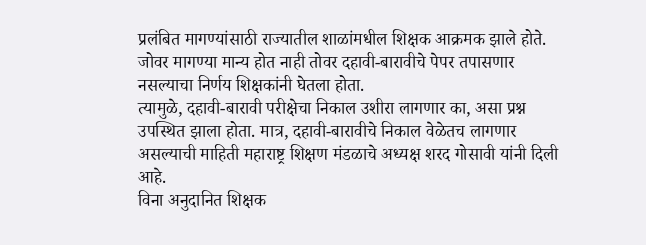प्रलंबित मागण्यांसाठी राज्यातील शाळांमधील शिक्षक आक्रमक झाले होते. जोवर मागण्या मान्य होत नाही तोवर दहावी-बारावीचे पेपर तपासणार नसल्याचा निर्णय शिक्षकांनी घेतला होता.
त्यामुळे, दहावी-बारावी परीक्षेचा निकाल उशीरा लागणार का, असा प्रश्न उपस्थित झाला होता. मात्र, दहावी-बारावीचे निकाल वेळेतच लागणार असल्याची माहिती महाराष्ट्र शिक्षण मंडळाचे अध्यक्ष शरद गोसावी यांनी दिली आहे.
विना अनुदानित शिक्षक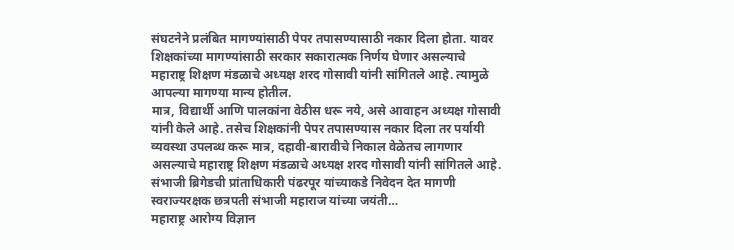संघटनेने प्रलंबित मागण्यांसाठी पेपर तपासण्यासाठी नकार दिला होता. यावर शिक्षकांच्या मागण्यांसाठी सरकार सकारात्मक निर्णय घेणार असल्याचे महाराष्ट्र शिक्षण मंडळाचे अध्यक्ष शरद गोसावी यांनी सांगितले आहे. त्यामुळे आपल्या मागण्या मान्य होतील.
मात्र, विद्यार्थी आणि पालकांना वेठीस धरू नये, असे आवाहन अध्यक्ष गोसावी यांनी केले आहे. तसेच शिक्षकांनी पेपर तपासण्यास नकार दिला तर पर्यायी व्यवस्था उपलब्ध करू मात्र, दहावी-बारावीचे निकाल वेळेतच लागणार असल्याचे महाराष्ट्र शिक्षण मंडळाचे अध्यक्ष शरद गोसावी यांनी सांगितले आहे.
संभाजी ब्रिगेडची प्रांताधिकारी पंढरपूर यांच्याकडे निवेदन देत मागणी स्वराज्यरक्षक छत्रपती संभाजी महाराज यांच्या जयंती…
महाराष्ट्र आरोग्य विज्ञान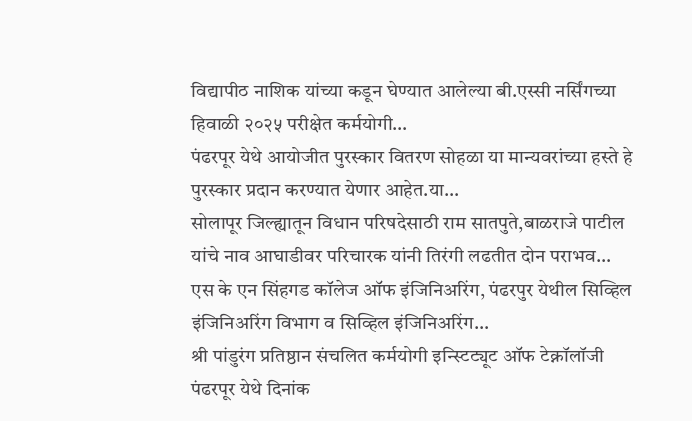विद्यापीठ नाशिक यांच्या कडून घेण्यात आलेल्या बी.एस्सी नर्सिंगच्या हिवाळी २०२५ परीक्षेत कर्मयोगी…
पंढरपूर येथे आयोजीत पुरस्कार वितरण सोहळा या मान्यवरांच्या हस्ते हे पुरस्कार प्रदान करण्यात येणार आहेत.या…
सोलापूर जिल्ह्यातून विधान परिषदेसाठी राम सातपुते,बाळराजे पाटील यांचे नाव आघाडीवर परिचारक यांनी तिरंगी लढतीत दोन पराभव…
एस के एन सिंहगड कॉलेज ऑफ इंजिनिअरिंग, पंढरपुर येथील सिव्हिल इंजिनिअरिंग विभाग व सिव्हिल इंजिनिअरिंग…
श्री पांडुरंग प्रतिष्ठान संचलित कर्मयोगी इन्स्टिट्यूट ऑफ टेक्नॉलॉजी पंढरपूर येथे दिनांक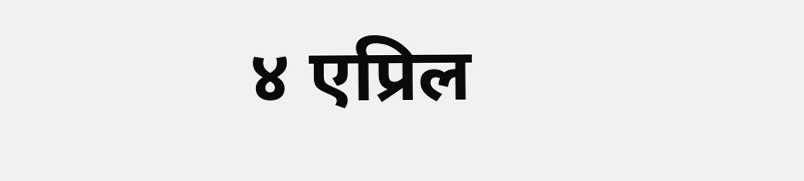४ एप्रिल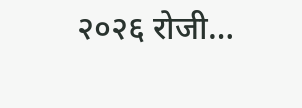२०२६ रोजी…